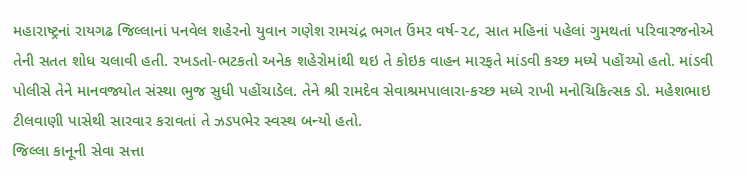મહારાષ્ટ્રનાં રાયગઢ જિલ્લાનાં પનવેલ શહેરનો યુવાન ગણેશ રામચંદ્ર ભગત ઉંમર વર્ષ-૨૮, સાત મહિનાં પહેલાં ગુમથતાં પરિવારજનોએ તેની સતત શોધ ચલાવી હતી. રખડતો-ભટકતો અનેક શહેરોમાંથી થઇ તે કોઇક વાહન મારફતે માંડવી કચ્છ મધ્યે પહોંચ્યો હતો. માંડવી પોલીસે તેને માનવજ્યોત સંસ્થા ભુજ સુધી પહોંચાડેલ. તેને શ્રી રામદેવ સેવાશ્રમપાલારા-કચ્છ મધ્યે રાખી મનોચિકિત્સક ડો. મહેશભાઇ ટીલવાણી પાસેથી સારવાર કરાવતાં તે ઝડપભેર સ્વસ્થ બન્યો હતો.
જિલ્લા કાનૂની સેવા સત્તા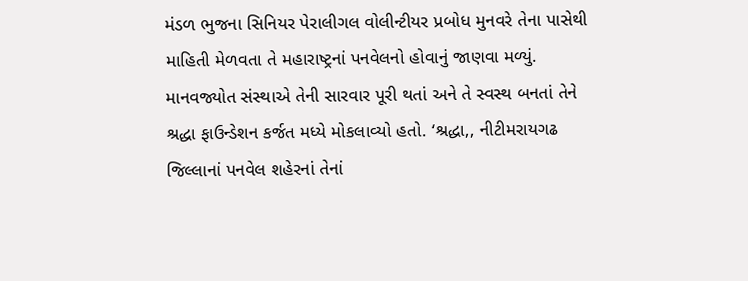મંડળ ભુજના સિનિયર પેરાલીગલ વોલીન્ટીયર પ્રબોધ મુનવરે તેના પાસેથી માહિતી મેળવતા તે મહારાષ્ટ્રનાં પનવેલનો હોવાનું જાણવા મળ્યું.
માનવજ્યોત સંસ્થાએ તેની સારવાર પૂરી થતાં અને તે સ્વસ્થ બનતાં તેને શ્રદ્ધા ફાઉન્ડેશન કર્જત મધ્યે મોકલાવ્યો હતો. ‘શ્રદ્ધા,, નીટીમરાયગઢ જિલ્લાનાં પનવેલ શહેરનાં તેનાં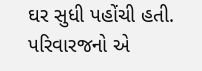ઘર સુધી પહોંચી હતી. પરિવારજનો એ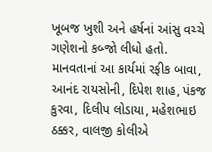ખૂબજ ખુશી અને હર્ષનાં આંસુ વચ્ચે ગણેશનો કબ્જો લીધો હતો.
માનવતાનાં આ કાર્યમાં રફીક બાવા, આનંદ રાયસોની, દિપેશ શાહ, પંકજ કુરવા, દિલીપ લોડાયા, મહેશભાઇ ઠક્કર, વાલજી કોલીએ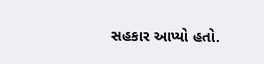સહકાર આપ્યો હતો.